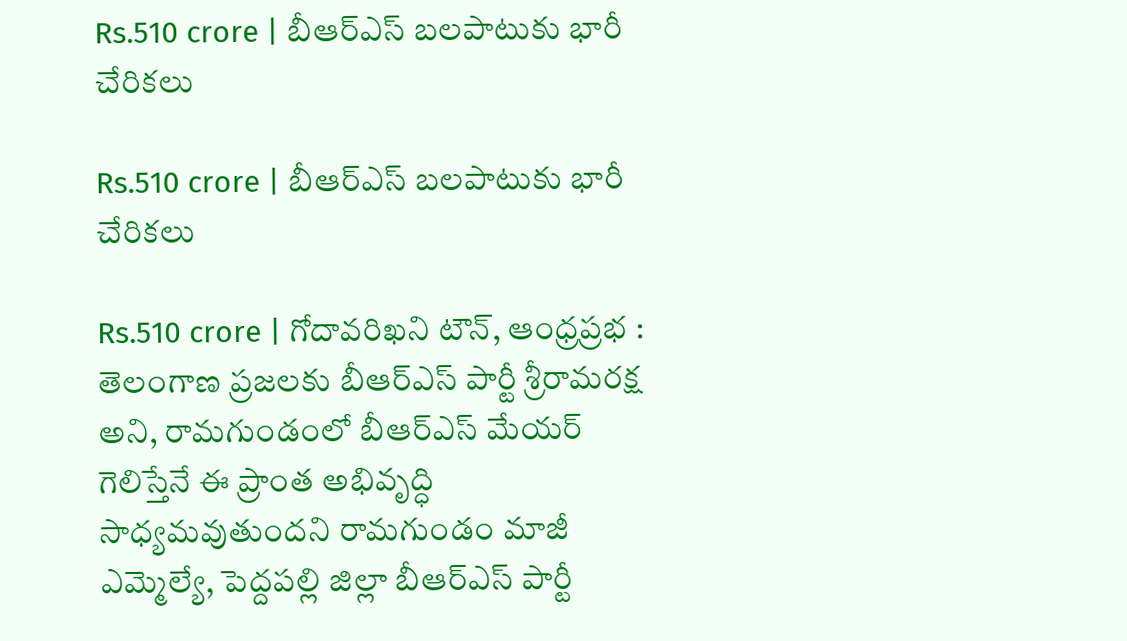Rs.510 crore | బీఆర్ఎస్ బలపాటుకు భారీ చేరికలు

Rs.510 crore | బీఆర్ఎస్ బలపాటుకు భారీ చేరికలు

Rs.510 crore | గోదావరిఖని టౌన్, ఆంధ్రప్రభ : తెలంగాణ ప్రజలకు బీఆర్ఎస్ పార్టీ శ్రీరామరక్ష అని, రామగుండంలో బీఆర్ఎస్ మేయర్ గెలిస్తేనే ఈ ప్రాంత అభివృద్ధి సాధ్యమవుతుందని రామగుండం మాజీ ఎమ్మెల్యే, పెద్దపల్లి జిల్లా బీఆర్ఎస్ పార్టీ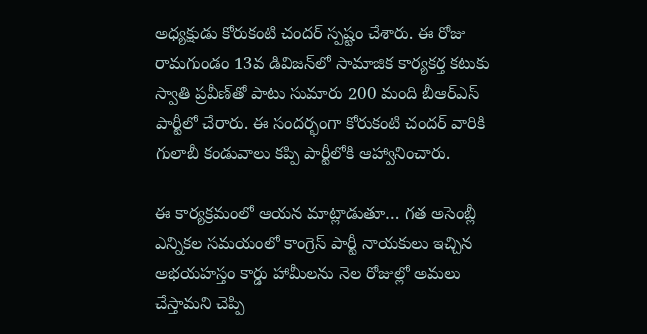అధ్యక్షుడు కోరుకంటి చందర్ స్పష్టం చేశారు. ఈ రోజు రామగుండం 13వ డివిజన్‌లో సామాజిక కార్యకర్త కటుకు స్వాతి ప్రవీణ్‌తో పాటు సుమారు 200 మంది బీఆర్ఎస్ పార్టీలో చేరారు. ఈ సందర్భంగా కోరుకంటి చందర్ వారికి గులాబీ కండువాలు కప్పి పార్టీలోకి ఆహ్వానించారు.

ఈ కార్యక్రమంలో ఆయన మాట్లాడుతూ… గత అసెంబ్లీ ఎన్నికల సమయంలో కాంగ్రెస్ పార్టీ నాయకులు ఇచ్చిన అభయహస్తం కార్డు హామీలను నెల రోజుల్లో అమలు చేస్తామని చెప్పి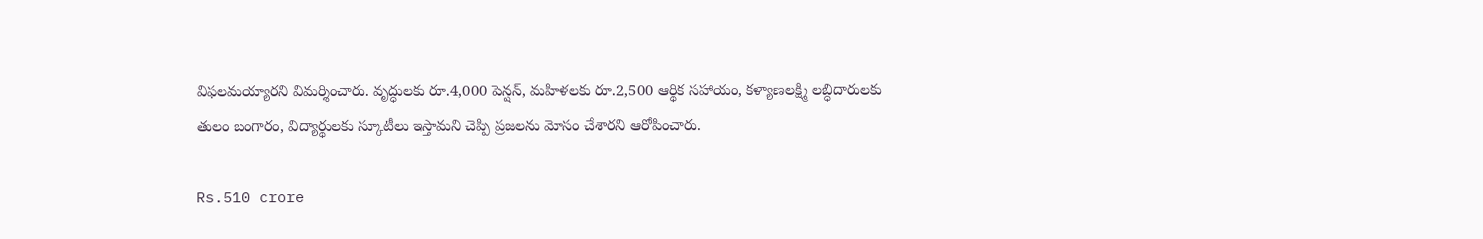విఫలమయ్యారని విమర్శించారు. వృద్ధులకు రూ.4,000 పెన్షన్, మహిళలకు రూ.2,500 ఆర్థిక సహాయం, కళ్యాణలక్ష్మి లబ్ధిదారులకు తులం బంగారం, విద్యార్థులకు స్కూటీలు ఇస్తామని చెప్పి ప్రజలను మోసం చేశారని ఆరోపించారు.

Rs.510 crore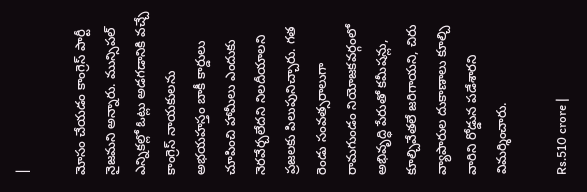|

మోసం చేయడం కాంగ్రెస్ పార్టీ నైజమని అన్నారు. మున్సిపల్ ఎన్నికల్లో ఓట్లు అడగడానికి వచ్చే కాంగ్రెస్ నాయకులను అభయహస్తం బాకీ కార్డులు చూపించి హామీలు ఎందుకు నెరవేర్చలేదని నిలదీయాలని ప్రజలకు పిలుపునిచ్చారు. గత రెండు సంవత్సరాలుగా రామగుండం నియోజకవర్గంలో అభివృద్ధి పేరుతో కమీషన్లు, కూల్చివేతలే జరిగాయని, చిరు వ్యాపారుల దుకాణాలు కూల్చి వారిని రోడ్డున పడేశారని విమర్శించారు.

Rs.510 crore |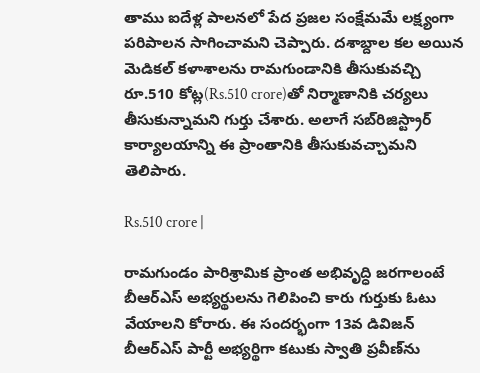తాము ఐదేళ్ల పాలనలో పేద ప్రజల సంక్షేమమే లక్ష్యంగా పరిపాలన సాగించామని చెప్పారు. దశాబ్దాల కల అయిన మెడికల్ కళాశాలను రామగుండానికి తీసుకువచ్చి రూ.510 కోట్ల(Rs.510 crore)తో నిర్మాణానికి చర్యలు తీసుకున్నామని గుర్తు చేశారు. అలాగే సబ్‌రిజిస్ట్రార్ కార్యాలయాన్ని ఈ ప్రాంతానికి తీసుకువచ్చామని తెలిపారు.

Rs.510 crore |

రామగుండం పారిశ్రామిక ప్రాంత అభివృద్ధి జరగాలంటే బీఆర్ఎస్ అభ్యర్థులను గెలిపించి కారు గుర్తుకు ఓటు వేయాలని కోరారు. ఈ సందర్భంగా 13వ డివిజన్ బీఆర్ఎస్ పార్టీ అభ్యర్థిగా కటుకు స్వాతి ప్రవీణ్‌ను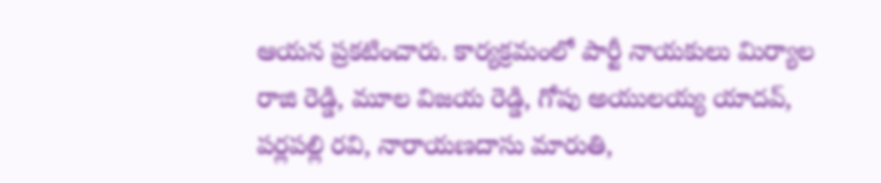ఆయన ప్రకటించారు. కార్యక్రమంలో పార్టీ నాయకులు మిర్యాల రాజి రెడ్డి, మూల విజయ రెడ్డి, గోపు అయులయ్య యాదవ్, పర్లపల్లి రవి, నారాయణదాసు మారుతి,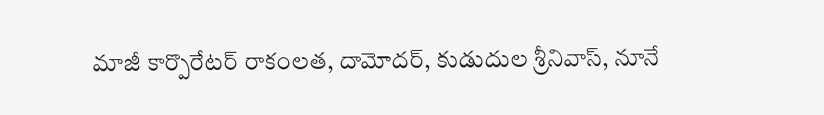మాజీ కార్పొరేటర్ రాకంలత, దామోదర్, కుడుదుల శ్రీనివాస్, నూనే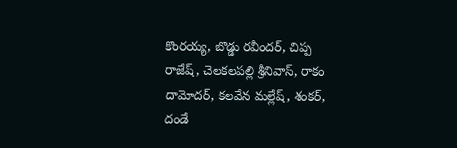కొంరయ్య, బొడ్డు రవీందర్, చిప్ప రాజేష్, చెలకలపల్లి శ్రీనివాస్, రాకం దామోదర్, కలవేన మల్లేష్, శంకర్, దండే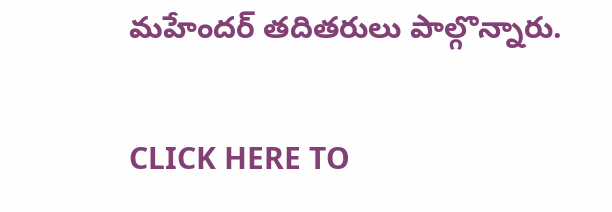మహేందర్ తదితరులు పాల్గొన్నారు.

CLICK HERE TO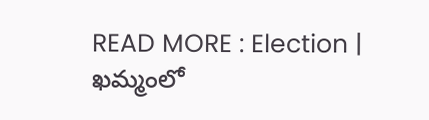READ MORE : Election | ఖమ్మంలో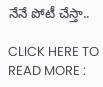నేనే పోటీ చేస్తా..

CLICK HERE TO READ MORE :